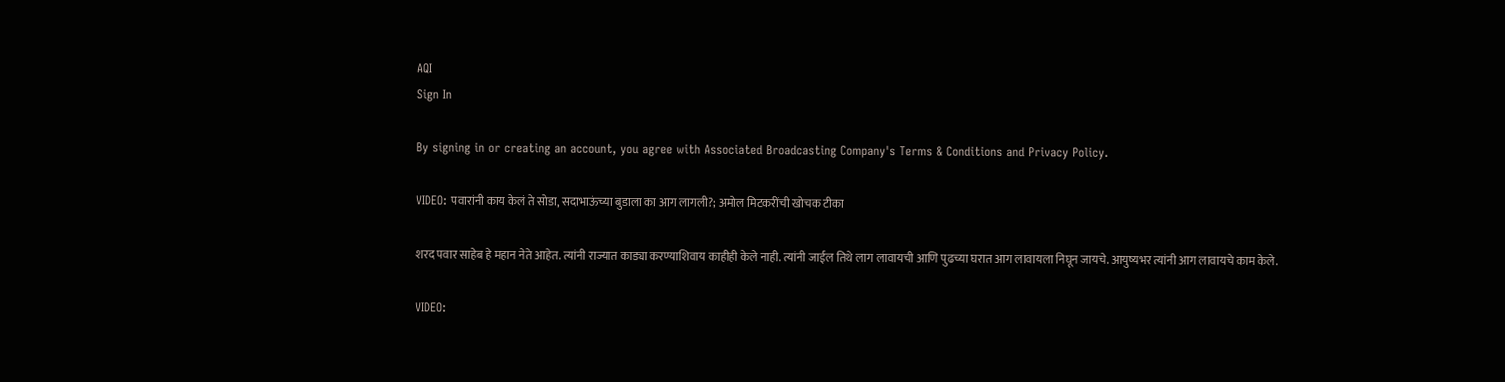AQI
Sign In

By signing in or creating an account, you agree with Associated Broadcasting Company's Terms & Conditions and Privacy Policy.

VIDEO: पवारांनी काय केलं ते सोडा, सदाभाऊंच्या बुडाला का आग लागली?; अमोल मिटकरींची खोचक टीका

शरद पवार साहेब हे महान नेते आहेत. त्यांनी राज्यात काड्या करण्याशिवाय काहीही केले नाही. त्यांनी जाईल तिथे लाग लावायची आणि पुढच्या घरात आग लावायला निघून जायचे. आयुष्यभर त्यांनी आग लावायचे काम केले.

VIDEO: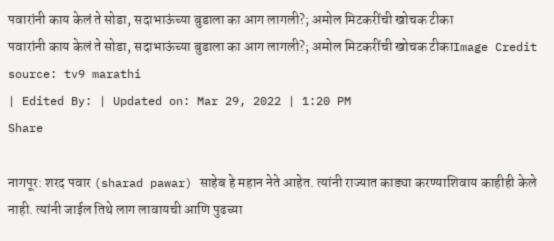पवारांनी काय केलं ते सोडा, सदाभाऊंच्या बुडाला का आग लागली?; अमोल मिटकरींची खोचक टीका
पवारांनी काय केलं ते सोडा, सदाभाऊंच्या बुडाला का आग लागली?; अमोल मिटकरींची खोचक टीकाImage Credit source: tv9 marathi
| Edited By: | Updated on: Mar 29, 2022 | 1:20 PM
Share

नागपूर: शरद पवार (sharad pawar) साहेब हे महान नेते आहेत. त्यांनी राज्यात काड्या करण्याशिवाय काहीही केले नाही. त्यांनी जाईल तिथे लाग लावायची आणि पुढच्या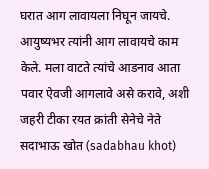घरात आग लावायला निघून जायचे. आयुष्यभर त्यांनी आग लावायचे काम केले. मला वाटते त्यांचे आडनाव आता पवार ऐवजी आगलावे असे करावे, अशी जहरी टीका रयत क्रांती सेनेचे नेते सदाभाऊ खोत (sadabhau khot)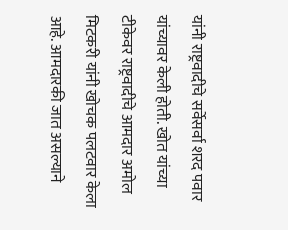यांनी राष्ट्रवादीचे सर्वेसर्वा शरद पवार यांच्यावर केली होती. खोत यांच्या टीकेवर राष्ट्रवादीचे आमदार अमोल मिटकरी यांनी खोचक पलटवार केला आहे. आमदारकी जात असल्याने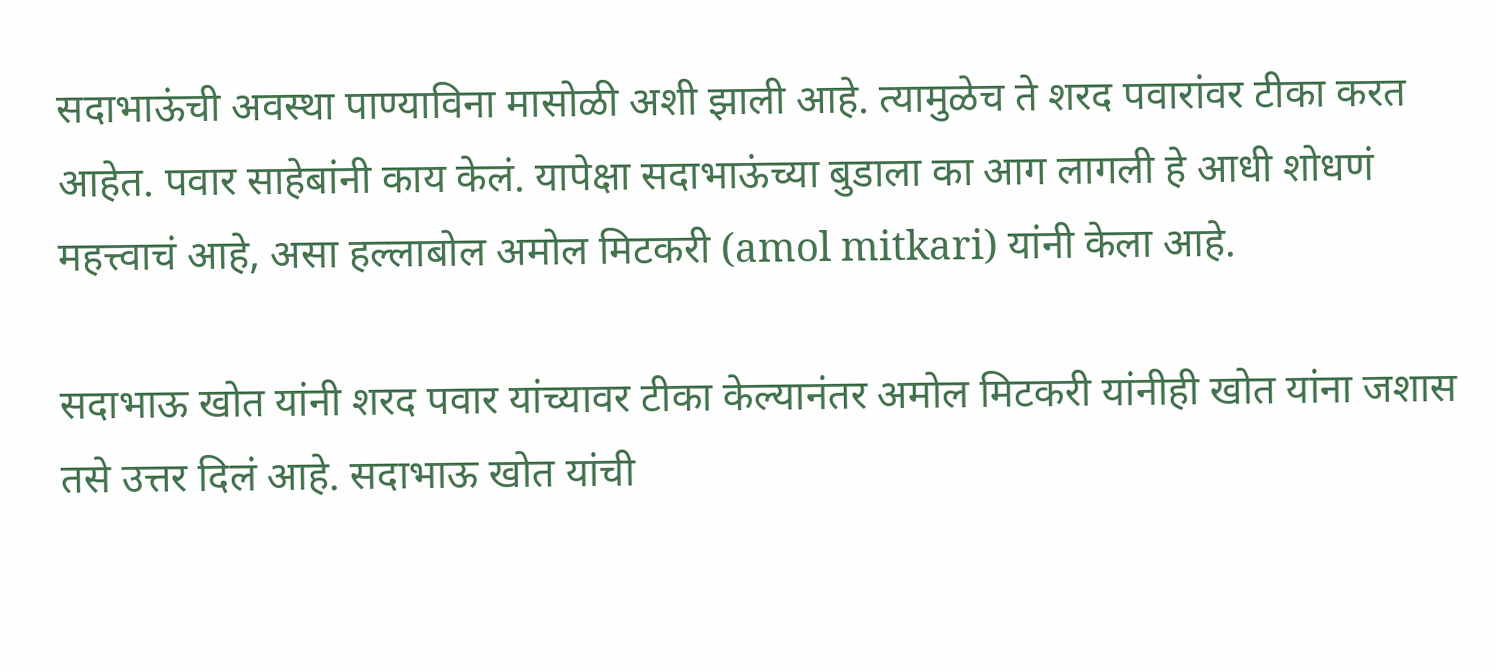सदाभाऊंची अवस्था पाण्याविना मासोळी अशी झाली आहे. त्यामुळेच ते शरद पवारांवर टीका करत आहेत. पवार साहेबांनी काय केलं. यापेक्षा सदाभाऊंच्या बुडाला का आग लागली हे आधी शोधणं महत्त्वाचं आहे, असा हल्लाबोल अमोल मिटकरी (amol mitkari) यांनी केला आहे.

सदाभाऊ खोत यांनी शरद पवार यांच्यावर टीका केल्यानंतर अमोल मिटकरी यांनीही खोत यांना जशास तसे उत्तर दिलं आहे. सदाभाऊ खोत यांची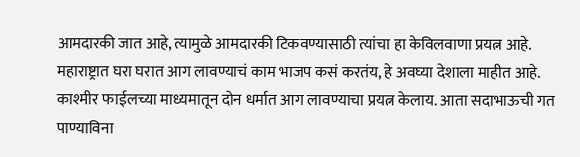आमदारकी जात आहे, त्यामुळे आमदारकी टिकवण्यासाठी त्यांचा हा केविलवाणा प्रयत्न आहे. महाराष्ट्रात घरा घरात आग लावण्याचं काम भाजप कसं करतंय, हे अवघ्या देशाला माहीत आहे. काश्मीर फाईलच्या माध्यमातून दोन धर्मात आग लावण्याचा प्रयत्न केलाय. आता सदाभाऊची गत पाण्याविना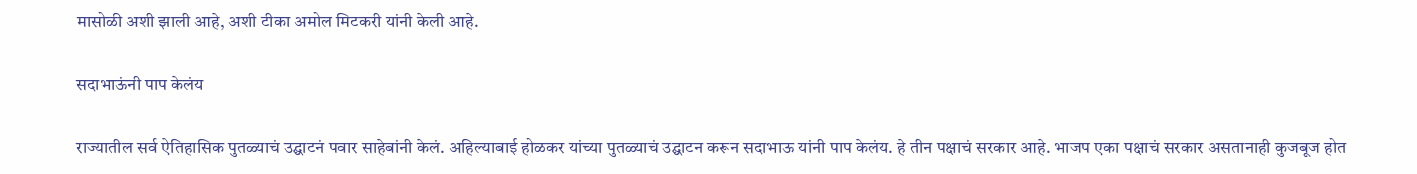मासोळी अशी झाली आहे, अशी टीका अमोल मिटकरी यांनी केली आहे.

सदाभाऊंनी पाप केलंय

राज्यातील सर्व ऐतिहासिक पुतळ्याचं उद्घाटनं पवार साहेबांनी केलं. अहिल्याबाई होळकर यांच्या पुतळ्याचं उद्घाटन करून सदाभाऊ यांनी पाप केलंय. हे तीन पक्षाचं सरकार आहे. भाजप एका पक्षाचं सरकार असतानाही कुजबूज होत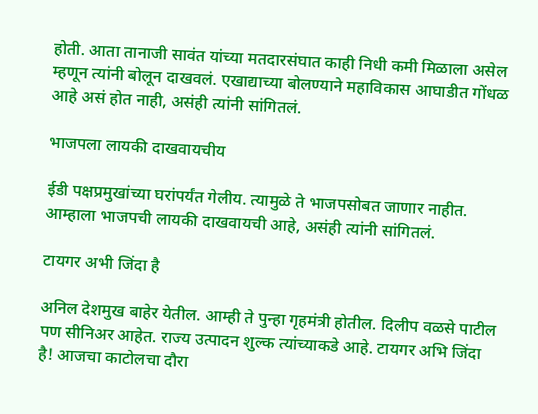होती. आता तानाजी सावंत यांच्या मतदारसंघात काही निधी कमी मिळाला असेल म्हणून त्यांनी बोलून दाखवलं. एखाद्याच्या बोलण्याने महाविकास आघाडीत गोंधळ आहे असं होत नाही, असंही त्यांनी सांगितलं.

भाजपला लायकी दाखवायचीय

ईडी पक्षप्रमुखांच्या घरांपर्यंत गेलीय. त्यामुळे ते भाजपसोबत जाणार नाहीत. आम्हाला भाजपची लायकी दाखवायची आहे, असंही त्यांनी सांगितलं.

टायगर अभी जिंदा है

अनिल देशमुख बाहेर येतील. आम्ही ते पुन्हा गृहमंत्री होतील. दिलीप वळसे पाटील पण सीनिअर आहेत. राज्य उत्पादन शुल्क त्यांच्याकडे आहे. टायगर अभि जिंदा है! आजचा काटोलचा दौरा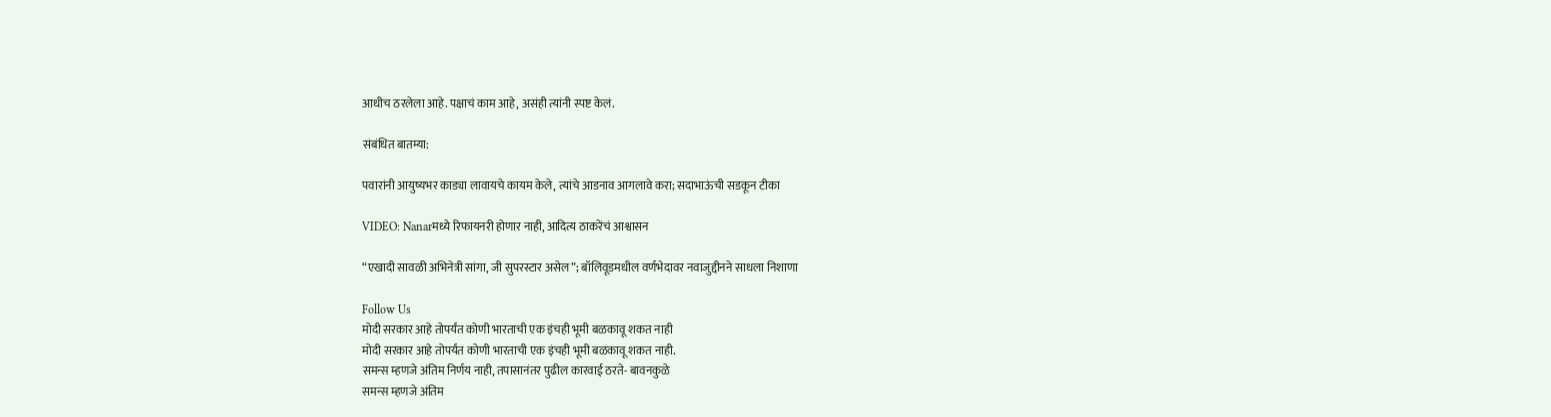आधीच ठरलेला आहे. पक्षाचं काम आहे, असंही त्यांनी स्पष्ट केलं.

संबंधित बातम्या:

पवारांनी आयुष्यभर काड्या लावायचे कायम केले, त्यांचे आडनाव आगलावे करा; सदाभाऊंची सडकून टीका

VIDEO: Nanarमध्ये रिफायनरी होणार नाही, आदित्य ठाकरेंचं आश्वासन

“एखादी सावळी अभिनेत्री सांगा, जी सुपरस्टार असेल”; बॉलिवूडमधील वर्णभेदावर नवाजुद्दीनने साधला निशाणा

Follow Us
मोदी सरकार आहे तोपर्यंत कोणी भारताची एक इंचही भूमी बळकावू शकत नाही
मोदी सरकार आहे तोपर्यंत कोणी भारताची एक इंचही भूमी बळकावू शकत नाही.
समन्स म्हणजे अंतिम निर्णय नाही, तपासानंतर पुढील कारवाई ठरते- बावनकुळे
समन्स म्हणजे अंतिम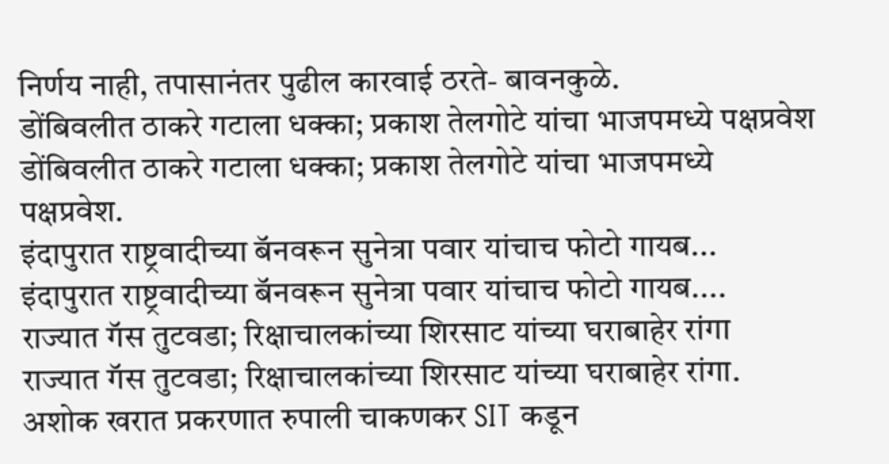निर्णय नाही, तपासानंतर पुढील कारवाई ठरते- बावनकुळे.
डोंबिवलीत ठाकरे गटाला धक्का; प्रकाश तेलगोटे यांचा भाजपमध्ये पक्षप्रवेश
डोंबिवलीत ठाकरे गटाला धक्का; प्रकाश तेलगोटे यांचा भाजपमध्ये पक्षप्रवेश.
इंदापुरात राष्ट्रवादीच्या बॅनवरून सुनेत्रा पवार यांचाच फोटो गायब...
इंदापुरात राष्ट्रवादीच्या बॅनवरून सुनेत्रा पवार यांचाच फोटो गायब....
राज्यात गॅस तुटवडा; रिक्षाचालकांच्या शिरसाट यांच्या घराबाहेर रांगा
राज्यात गॅस तुटवडा; रिक्षाचालकांच्या शिरसाट यांच्या घराबाहेर रांगा.
अशोक खरात प्रकरणात रुपाली चाकणकर SIT कडून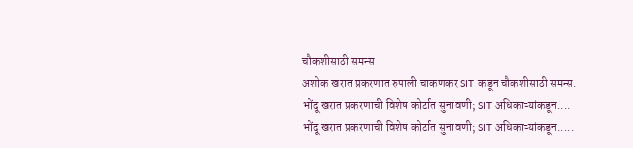चौकशीसाठी समन्स
अशोक खरात प्रकरणात रुपाली चाकणकर SIT कडून चौकशीसाठी समन्स.
भोंदू खरात प्रकरणाची विशेष कोर्टात सुनावणी; SIT अधिकाऱ्यांकडून....
भोंदू खरात प्रकरणाची विशेष कोर्टात सुनावणी; SIT अधिकाऱ्यांकडून.....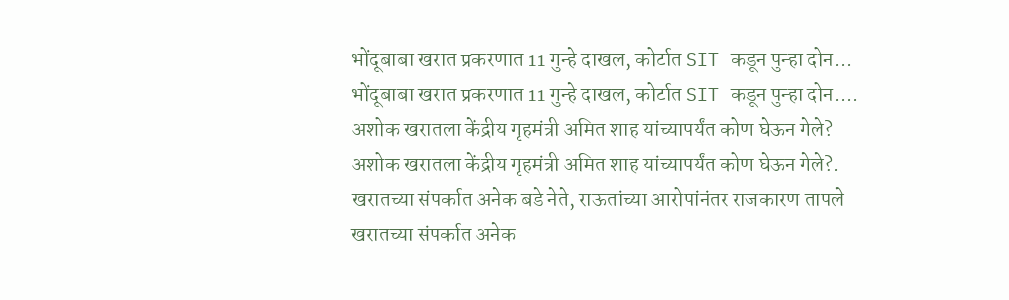भोंदूबाबा खरात प्रकरणात 11 गुन्हे दाखल, कोर्टात SIT कडून पुन्हा दोन...
भोंदूबाबा खरात प्रकरणात 11 गुन्हे दाखल, कोर्टात SIT कडून पुन्हा दोन....
अशोक खरातला केंद्रीय गृहमंत्री अमित शाह यांच्यापर्यंत कोण घेऊन गेले?
अशोक खरातला केंद्रीय गृहमंत्री अमित शाह यांच्यापर्यंत कोण घेऊन गेले?.
खरातच्या संपर्कात अनेक बडे नेते, राऊतांच्या आरोपांनंतर राजकारण तापले
खरातच्या संपर्कात अनेक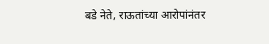बडे नेते, राऊतांच्या आरोपांनंतर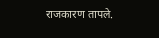राजकारण तापले.